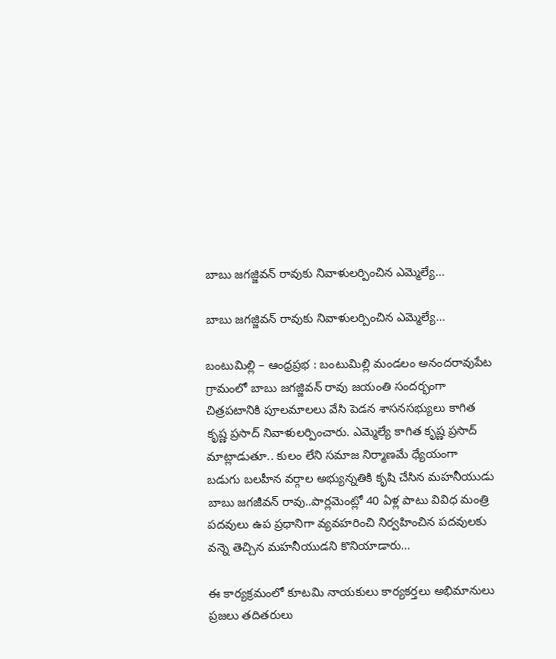బాబు జగజ్జివన్ రావుకు నివాళులర్పించిన ఎమ్మెల్యే…

బాబు జగజ్జివన్ రావుకు నివాళులర్పించిన ఎమ్మెల్యే…

బంటుమిల్లి – ఆంధ్రప్రభ : బంటుమిల్లి మండలం అనందరావుపేట గ్రామంలో బాబు జగజ్జివన్ రావు జయంతి సందర్భంగా చిత్రపటానికి పూలమాలలు వేసి పెడన శాసనసభ్యులు కాగిత కృష్ణ ప్రసాద్ నివాళులర్పించారు. ఎమ్మెల్యే కాగిత కృష్ణ ప్రసాద్ మాట్లాడుతూ.. కులం లేని సమాజ నిర్మాణమే ధ్యేయంగా బడుగు బలహీన వర్గాల అభ్యున్నతికి కృషి చేసిన మహనీయుడు బాబు జగజీవన్ రావు..పార్లమెంట్లో 40 ఏళ్ల పాటు వివిధ మంత్రి పదవులు ఉప ప్రధానిగా వ్యవహరించి నిర్వహించిన పదవులకు వన్నె తెచ్చిన మహనీయుడని కొనియాడారు…

ఈ కార్యక్రమంలో కూటమి నాయకులు కార్యకర్తలు అభిమానులు ప్రజలు తదితరులు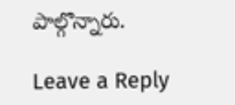పాల్గొన్నారు.

Leave a Reply